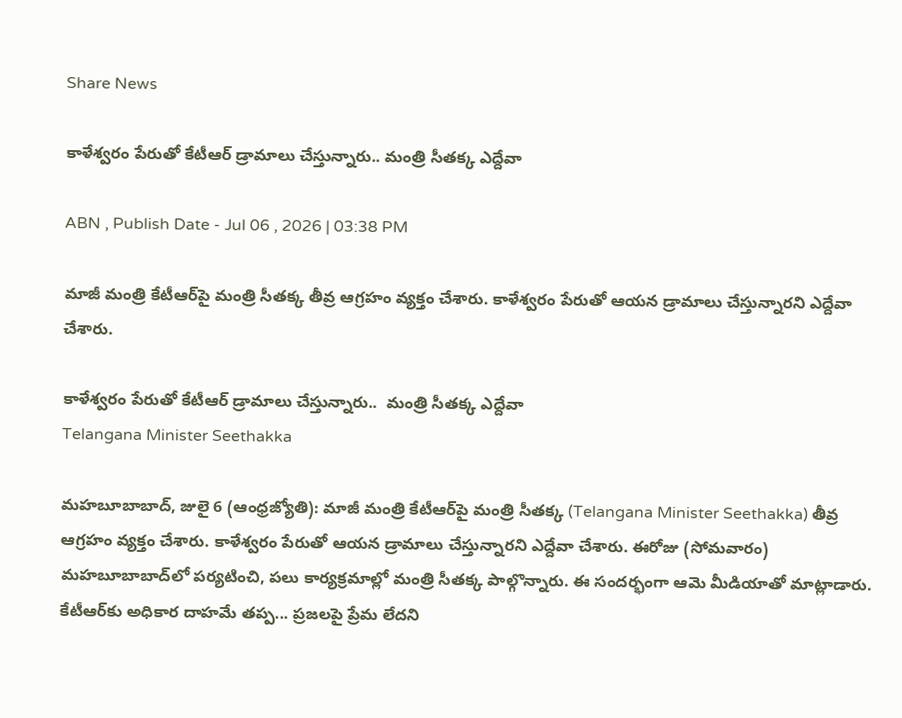Share News

కాళేశ్వరం పేరుతో కేటీఆర్ డ్రామాలు చేస్తున్నారు.. మంత్రి సీతక్క ఎద్దేవా

ABN , Publish Date - Jul 06 , 2026 | 03:38 PM

మాజీ మంత్రి కేటీఆర్‌పై మంత్రి సీతక్క తీవ్ర ఆగ్రహం వ్యక్తం చేశారు. కాళేశ్వరం పేరుతో ఆయన డ్రామాలు చేస్తున్నారని ఎద్దేవా చేశారు.

కాళేశ్వరం పేరుతో కేటీఆర్ డ్రామాలు చేస్తున్నారు..  మంత్రి సీతక్క ఎద్దేవా
Telangana Minister Seethakka

మహబూబాబాద్, జులై 6 (ఆంధ్రజ్యోతి): మాజీ మంత్రి కేటీఆర్‌పై మంత్రి సీతక్క (Telangana Minister Seethakka) తీవ్ర ఆగ్రహం వ్యక్తం చేశారు. కాళేశ్వరం పేరుతో ఆయన డ్రామాలు చేస్తున్నారని ఎద్దేవా చేశారు. ఈరోజు (సోమవారం) మహబూబాబాద్‌లో పర్యటించి, పలు కార్యక్రమాల్లో మంత్రి సీతక్క పాల్గొన్నారు. ఈ సందర్భంగా ఆమె మీడియాతో మాట్లాడారు. కేటీఆర్‌కు అధికార దాహమే తప్ప... ప్రజలపై ప్రేమ లేదని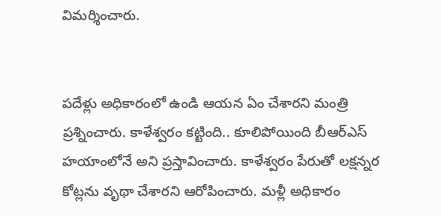విమర్శించారు.


పదేళ్లు అధికారంలో ఉండి ఆయన ఏం చేశారని మంత్రి ప్రశ్నించారు. కాళేశ్వరం కట్టింది.. కూలిపోయింది బీఆర్ఎస్ హయాంలోనే అని ప్రస్తావించారు. కాళేశ్వరం పేరుతో లక్షన్నర కోట్లను వృథా చేశారని ఆరోపించారు. మళ్లీ అధికారం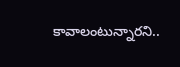కావాలంటున్నారని..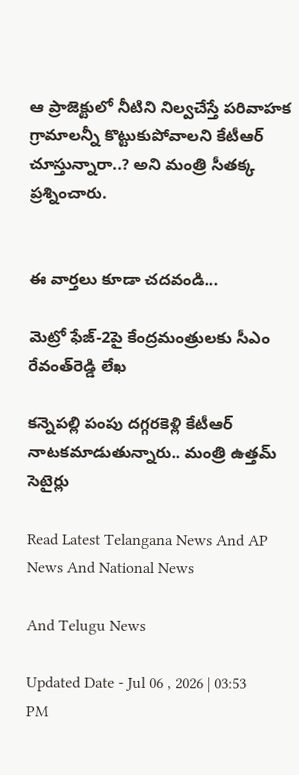ఆ ప్రాజెక్టులో నీటిని నిల్వచేస్తే పరివాహక గ్రామాలన్నీ కొట్టుకుపోవాలని కేటీఆర్ చూస్తున్నారా..? అని మంత్రి సీతక్క ప్రశ్నించారు.


ఈ వార్తలు కూడా చదవండి...

మెట్రో ఫేజ్-2పై కేంద్రమంత్రులకు సీఎం రేవంత్‌రెడ్డి లేఖ

కన్నెపల్లి పంపు దగ్గరకెళ్లి కేటీఆర్ నాటకమాడుతున్నారు.. మంత్రి ఉత్తమ్ సెటైర్లు

Read Latest Telangana News And AP News And National News

And Telugu News

Updated Date - Jul 06 , 2026 | 03:53 PM